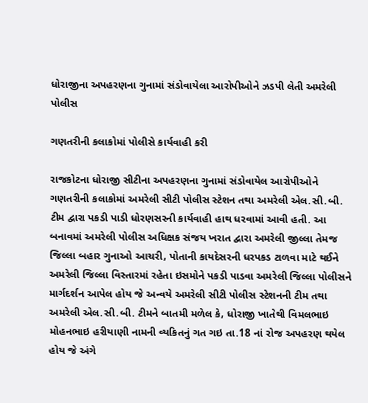ધોરાજીના અપહરણના ગુનામાં સંડોવાયેલા આરોપીઓને ઝડપી લેતી અમરેલી પોલીસ

ગણતરીની કલાકોમાં પોલીસે કાર્યવાહી કરી

રાજકોટના ધોરાજી સીટીના અપહરણના ગુનામાં સંડોવાયેલ આરોપીઓને ગણતરીની કલાકોમાં અમરેલી સીટી પોલીસ સ્ટેશન તથા અમરેલી એલ.સી.બી. ટીમ દ્વારા પકડી પાડી ધોરણસરની કાર્યવાહી હાથ ધરવામાં આવી હતી. આ બનાવમાં અમરેલી પોલીસ અધિક્ષક સંજય ખરાત દ્વારા અમરેલી જીલ્લા તેમજ જિલ્લા બહાર ગુનાઓ આચરી, પોતાની કાયદેસરની ધરપકડ ટાળવા માટે થઈને અમરેલી જિલ્લા વિસ્તારમાં રહેતા ઇસમોને પકડી પાડવા અમરેલી જિલ્લા પોલીસને માર્ગદર્શન આપેલ હોય જે અન્વયે અમરેલી સીટી પોલીસ સ્ટેશનની ટીમ તથા અમરેલી એલ.સી.બી. ટીમને બાતમી મળેલ કે, ધોરાજી ખાતેથી વિમલભાઇ મોહનભાઇ હરીયાણી નામની વ્યકિતનું ગત ગઇ તા.18 નાં રોજ અપહરણ થયેલ હોય જે અંગે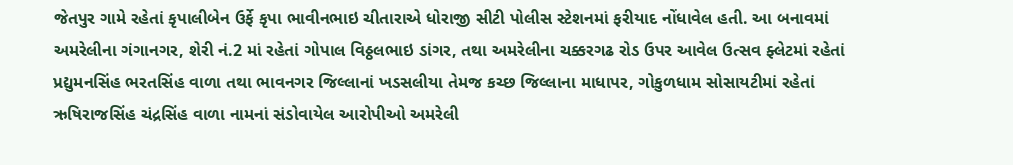જેતપુર ગામે રહેતાં કૃપાલીબેન ઉર્ફે કૃપા ભાવીનભાઇ ચીતારાએ ધોરાજી સીટી પોલીસ સ્ટેશનમાં ફરીયાદ નોંધાવેલ હતી. આ બનાવમાં અમરેલીના ગંગાનગર, શેરી નં.2 માં રહેતાં ગોપાલ વિઠ્ઠલભાઇ ડાંગર, તથા અમરેલીના ચક્કરગઢ રોડ ઉપર આવેલ ઉત્સવ ફ્લેટમાં રહેતાં પ્રદ્યુમનસિંહ ભરતસિંહ વાળા તથા ભાવનગર જિલ્લાનાં ખડસલીયા તેમજ કચ્છ જિલ્લાના માધાપર, ગોકુળધામ સોસાયટીમાં રહેતાં ઋષિરાજસિંહ ચંદ્રસિંહ વાળા નામનાં સંડોવાયેલ આરોપીઓ અમરેલી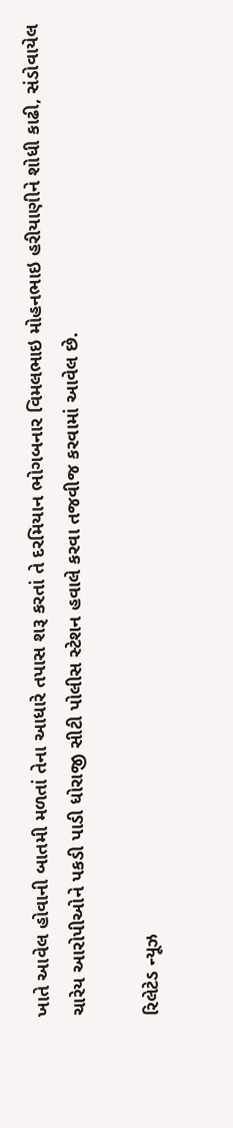ખાતે આવેલ હોવાની બાતમી મળતાં તેના આધારે તપાસ શરૂ કરતાં તે દરમિયાન ભોગબનાર વિમલભાઇ મોહનભાઇ હરીયાણીને શોધી કાઢી, સંડોવાયેલ ચારેય આરોપીઓને પકડી પાડી ધોરાજી સીટી પોલીસ સ્ટેશન હવાલે કરવા તજવીજ કરવામાં આવેલ છે.

રિલેટેડ ન્યૂઝ